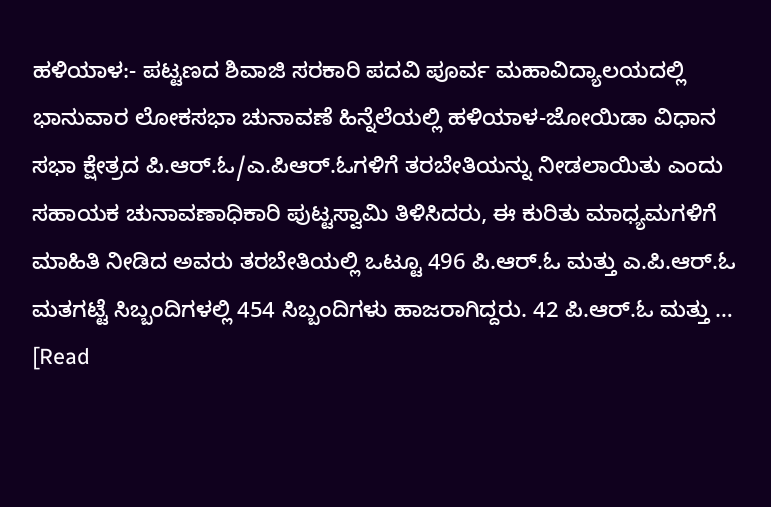ಹಳಿಯಾಳ:- ಪಟ್ಟಣದ ಶಿವಾಜಿ ಸರಕಾರಿ ಪದವಿ ಪೂರ್ವ ಮಹಾವಿದ್ಯಾಲಯದಲ್ಲಿ ಭಾನುವಾರ ಲೋಕಸಭಾ ಚುನಾವಣೆ ಹಿನ್ನೆಲೆಯಲ್ಲಿ ಹಳಿಯಾಳ-ಜೋಯಿಡಾ ವಿಧಾನ ಸಭಾ ಕ್ಷೇತ್ರದ ಪಿ.ಆರ್.ಓ/ಎ.ಪಿಆರ್.ಓಗಳಿಗೆ ತರಬೇತಿಯನ್ನು ನೀಡಲಾಯಿತು ಎಂದು ಸಹಾಯಕ ಚುನಾವಣಾಧಿಕಾರಿ ಪುಟ್ಟಸ್ವಾಮಿ ತಿಳಿಸಿದರು, ಈ ಕುರಿತು ಮಾಧ್ಯಮಗಳಿಗೆ ಮಾಹಿತಿ ನೀಡಿದ ಅವರು ತರಬೇತಿಯಲ್ಲಿ ಒಟ್ಟೂ 496 ಪಿ.ಆರ್.ಓ ಮತ್ತು ಎ.ಪಿ.ಆರ್.ಓ ಮತಗಟ್ಟೆ ಸಿಬ್ಬಂದಿಗಳಲ್ಲಿ 454 ಸಿಬ್ಬಂದಿಗಳು ಹಾಜರಾಗಿದ್ದರು. 42 ಪಿ.ಆರ್.ಓ ಮತ್ತು … [Read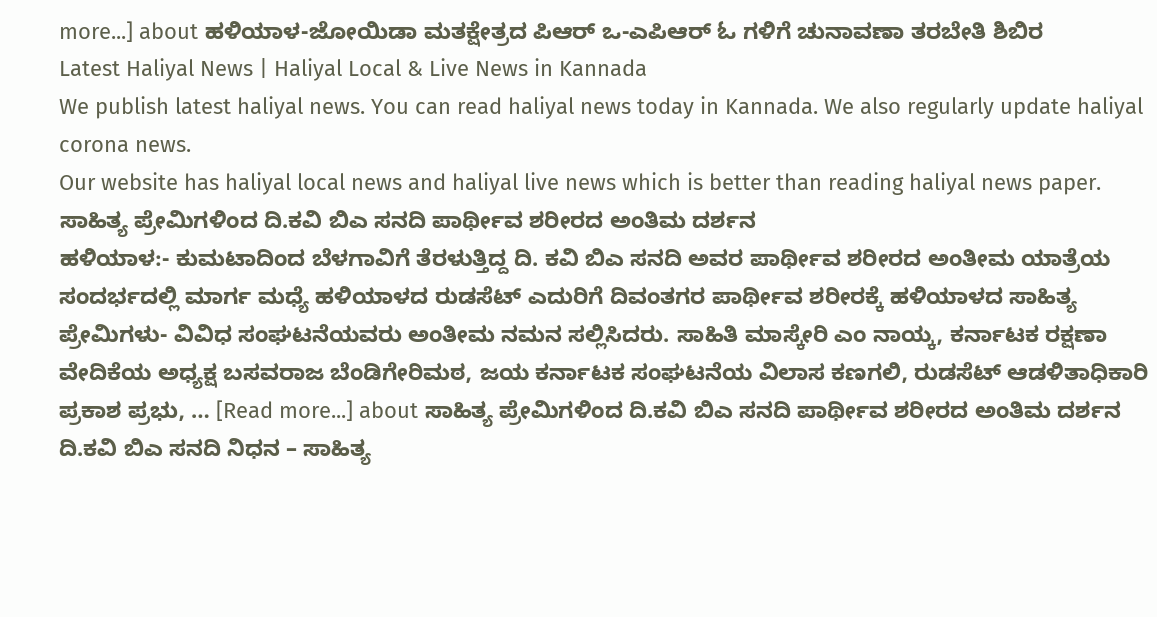more...] about ಹಳಿಯಾಳ-ಜೋಯಿಡಾ ಮತಕ್ಷೇತ್ರದ ಪಿಆರ್ ಒ-ಎಪಿಆರ್ ಓ ಗಳಿಗೆ ಚುನಾವಣಾ ತರಬೇತಿ ಶಿಬಿರ
Latest Haliyal News | Haliyal Local & Live News in Kannada
We publish latest haliyal news. You can read haliyal news today in Kannada. We also regularly update haliyal corona news.
Our website has haliyal local news and haliyal live news which is better than reading haliyal news paper.
ಸಾಹಿತ್ಯ ಪ್ರೇಮಿಗಳಿಂದ ದಿ.ಕವಿ ಬಿಎ ಸನದಿ ಪಾರ್ಥೀವ ಶರೀರದ ಅಂತಿಮ ದರ್ಶನ
ಹಳಿಯಾಳ:- ಕುಮಟಾದಿಂದ ಬೆಳಗಾವಿಗೆ ತೆರಳುತ್ತಿದ್ದ ದಿ. ಕವಿ ಬಿಎ ಸನದಿ ಅವರ ಪಾರ್ಥೀವ ಶರೀರದ ಅಂತೀಮ ಯಾತ್ರೆಯ ಸಂದರ್ಭದಲ್ಲಿ ಮಾರ್ಗ ಮಧ್ಯೆ ಹಳಿಯಾಳದ ರುಡಸೆಟ್ ಎದುರಿಗೆ ದಿವಂತಗರ ಪಾರ್ಥೀವ ಶರೀರಕ್ಕೆ ಹಳಿಯಾಳದ ಸಾಹಿತ್ಯ ಪ್ರೇಮಿಗಳು- ವಿವಿಧ ಸಂಘಟನೆಯವರು ಅಂತೀಮ ನಮನ ಸಲ್ಲಿಸಿದರು. ಸಾಹಿತಿ ಮಾಸ್ಕೇರಿ ಎಂ ನಾಯ್ಕ, ಕರ್ನಾಟಕ ರಕ್ಷಣಾ ವೇದಿಕೆಯ ಅಧ್ಯಕ್ಷ ಬಸವರಾಜ ಬೆಂಡಿಗೇರಿಮಠ, ಜಯ ಕರ್ನಾಟಕ ಸಂಘಟನೆಯ ವಿಲಾಸ ಕಣಗಲಿ, ರುಡಸೆಟ್ ಆಡಳಿತಾಧಿಕಾರಿ ಪ್ರಕಾಶ ಪ್ರಭು, … [Read more...] about ಸಾಹಿತ್ಯ ಪ್ರೇಮಿಗಳಿಂದ ದಿ.ಕವಿ ಬಿಎ ಸನದಿ ಪಾರ್ಥೀವ ಶರೀರದ ಅಂತಿಮ ದರ್ಶನ
ದಿ.ಕವಿ ಬಿಎ ಸನದಿ ನಿಧನ – ಸಾಹಿತ್ಯ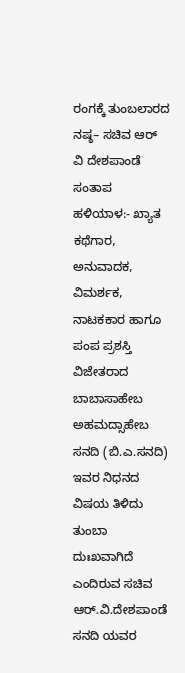ರಂಗಕ್ಕೆ ತುಂಬಲಾರದ ನಷ್ಠ– ಸಚಿವ ಆರ್ ವಿ ದೇಶಪಾಂಡೆ ಸಂತಾಪ
ಹಳಿಯಾಳ:- ಖ್ಯಾತ ಕಥೆಗಾರ, ಅನುವಾದಕ, ವಿಮರ್ಶಕ, ನಾಟಕಕಾರ ಹಾಗೂ ಪಂಪ ಪ್ರಶಸ್ತಿ ವಿಜೇತರಾದ ಬಾಬಾಸಾಹೇಬ ಅಹಮದ್ಸಾಹೇಬ ಸನದಿ (ಬಿ.ಎ.ಸನದಿ) ಇವರ ನಿಧನದ ವಿಷಯ ತಿಳಿದು ತುಂಬಾ ದುಃಖವಾಗಿದೆ ಎಂದಿರುವ ಸಚಿವ ಆರ್.ವಿ.ದೇಶಪಾಂಡೆ ಸನದಿ ಯವರ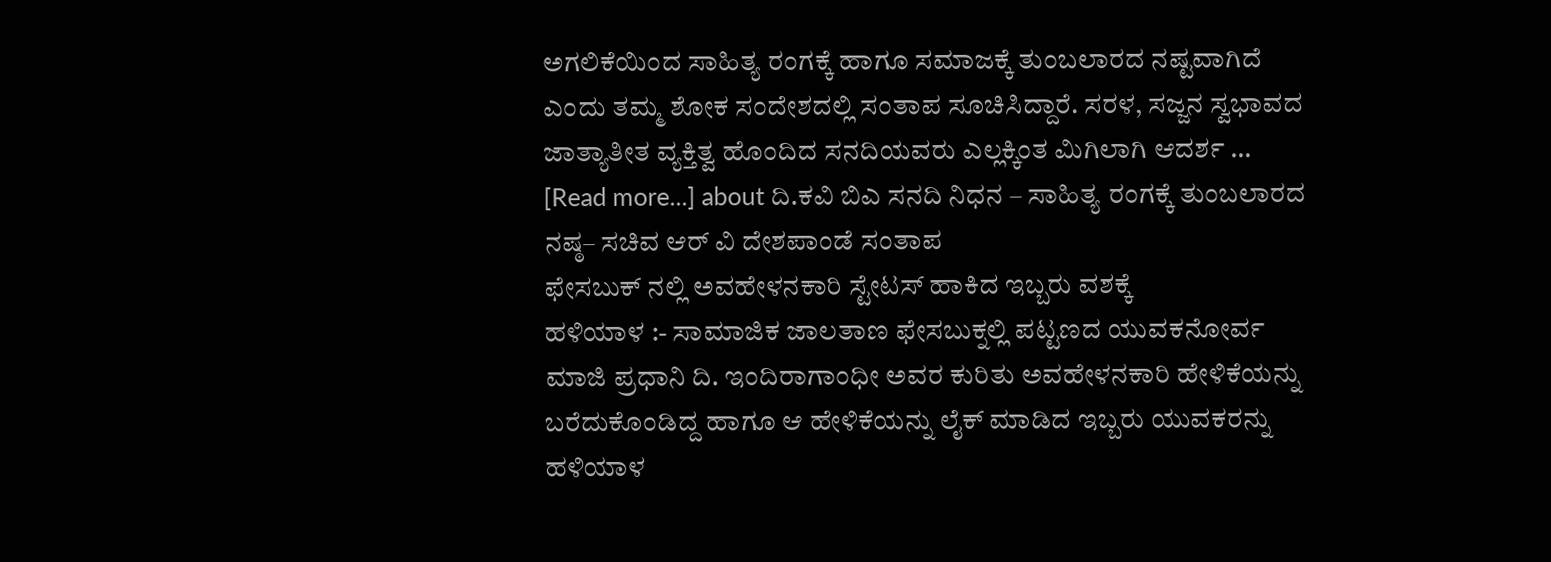ಅಗಲಿಕೆಯಿಂದ ಸಾಹಿತ್ಯ ರಂಗಕ್ಕೆ ಹಾಗೂ ಸಮಾಜಕ್ಕೆ ತುಂಬಲಾರದ ನಷ್ಟವಾಗಿದೆ ಎಂದು ತಮ್ಮ ಶೋಕ ಸಂದೇಶದಲ್ಲಿ ಸಂತಾಪ ಸೂಚಿಸಿದ್ದಾರೆ. ಸರಳ, ಸಜ್ಜನ ಸ್ವಭಾವದ ಜಾತ್ಯಾತೀತ ವ್ಯಕ್ತಿತ್ವ ಹೊಂದಿದ ಸನದಿಯವರು ಎಲ್ಲಕ್ಕಿಂತ ಮಿಗಿಲಾಗಿ ಆದರ್ಶ … [Read more...] about ದಿ.ಕವಿ ಬಿಎ ಸನದಿ ನಿಧನ – ಸಾಹಿತ್ಯ ರಂಗಕ್ಕೆ ತುಂಬಲಾರದ ನಷ್ಠ– ಸಚಿವ ಆರ್ ವಿ ದೇಶಪಾಂಡೆ ಸಂತಾಪ
ಫೇಸಬುಕ್ ನಲ್ಲಿ ಅವಹೇಳನಕಾರಿ ಸ್ಟೇಟಸ್ ಹಾಕಿದ ಇಬ್ಬರು ವಶಕ್ಕೆ
ಹಳಿಯಾಳ :- ಸಾಮಾಜಿಕ ಜಾಲತಾಣ ಫೇಸಬುಕ್ನಲ್ಲಿ ಪಟ್ಟಣದ ಯುವಕನೋರ್ವ ಮಾಜಿ ಪ್ರಧಾನಿ ದಿ. ಇಂದಿರಾಗಾಂಧೀ ಅವರ ಕುರಿತು ಅವಹೇಳನಕಾರಿ ಹೇಳಿಕೆಯನ್ನು ಬರೆದುಕೊಂಡಿದ್ದ ಹಾಗೂ ಆ ಹೇಳಿಕೆಯನ್ನು ಲೈಕ್ ಮಾಡಿದ ಇಬ್ಬರು ಯುವಕರನ್ನು ಹಳಿಯಾಳ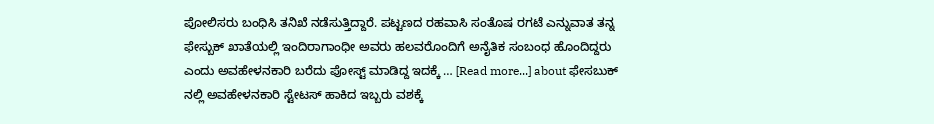ಪೋಲಿಸರು ಬಂಧಿಸಿ ತನಿಖೆ ನಡೆಸುತ್ತಿದ್ದಾರೆ. ಪಟ್ಟಣದ ರಹವಾಸಿ ಸಂತೊಷ ರಗಟೆ ಎನ್ನುವಾತ ತನ್ನ ಫೇಸ್ಬುಕ್ ಖಾತೆಯಲ್ಲಿ ಇಂದಿರಾಗಾಂಧೀ ಅವರು ಹಲವರೊಂದಿಗೆ ಅನೈತಿಕ ಸಂಬಂಧ ಹೊಂದಿದ್ದರು ಎಂದು ಅವಹೇಳನಕಾರಿ ಬರೆದು ಪೋಸ್ಟ್ ಮಾಡಿದ್ದ ಇದಕ್ಕೆ … [Read more...] about ಫೇಸಬುಕ್ ನಲ್ಲಿ ಅವಹೇಳನಕಾರಿ ಸ್ಟೇಟಸ್ ಹಾಕಿದ ಇಬ್ಬರು ವಶಕ್ಕೆ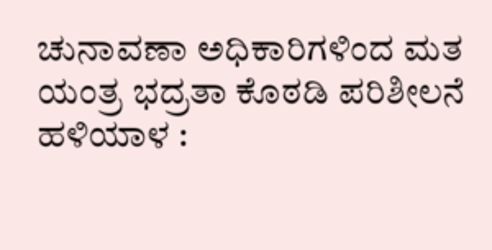ಚುನಾವಣಾ ಅಧಿಕಾರಿಗಳಿಂದ ಮತ ಯಂತ್ರ ಭದ್ರತಾ ಕೊಠಡಿ ಪರಿಶೀಲನೆ
ಹಳಿಯಾಳ :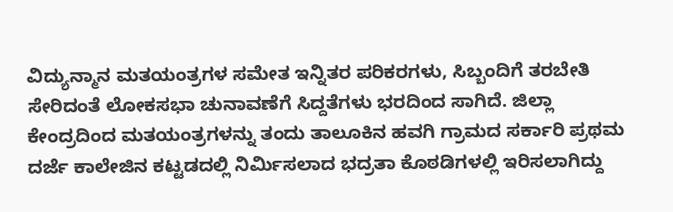ವಿದ್ಯುನ್ಮಾನ ಮತಯಂತ್ರಗಳ ಸಮೇತ ಇನ್ನಿತರ ಪರಿಕರಗಳು, ಸಿಬ್ಬಂದಿಗೆ ತರಬೇತಿ ಸೇರಿದಂತೆ ಲೋಕಸಭಾ ಚುನಾವಣೆಗೆ ಸಿದ್ದತೆಗಳು ಭರದಿಂದ ಸಾಗಿದೆ. ಜಿಲ್ಲಾ ಕೇಂದ್ರದಿಂದ ಮತಯಂತ್ರಗಳನ್ನು ತಂದು ತಾಲೂಕಿನ ಹವಗಿ ಗ್ರಾಮದ ಸರ್ಕಾರಿ ಪ್ರಥಮ ದರ್ಜೆ ಕಾಲೇಜಿನ ಕಟ್ಟಡದಲ್ಲಿ ನಿರ್ಮಿಸಲಾದ ಭದ್ರತಾ ಕೊಠಡಿಗಳಲ್ಲಿ ಇರಿಸಲಾಗಿದ್ದು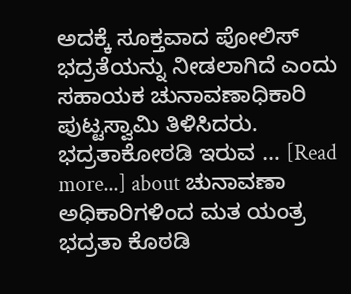ಅದಕ್ಕೆ ಸೂಕ್ತವಾದ ಪೋಲಿಸ್ ಭದ್ರತೆಯನ್ನು ನೀಡಲಾಗಿದೆ ಎಂದು ಸಹಾಯಕ ಚುನಾವಣಾಧಿಕಾರಿ ಪುಟ್ಟಸ್ವಾಮಿ ತಿಳಿಸಿದರು. ಭದ್ರತಾಕೋಠಡಿ ಇರುವ … [Read more...] about ಚುನಾವಣಾ ಅಧಿಕಾರಿಗಳಿಂದ ಮತ ಯಂತ್ರ ಭದ್ರತಾ ಕೊಠಡಿ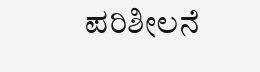ಪರಿಶೀಲನೆ